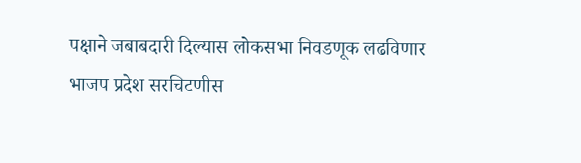पक्षाने जबाबदारी दिल्यास लोकसभा निवडणूक लढविणार भाजप प्रदेश सरचिटणीस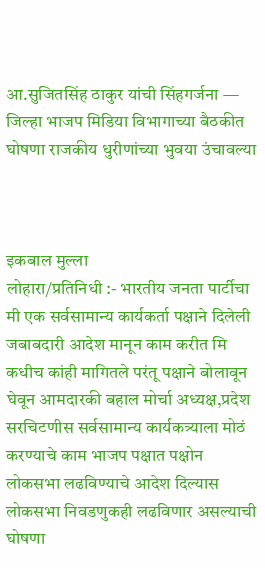आ.सुजितसिंह ठाकुर यांची सिंहगर्जना — जिल्हा भाजप मिडिया विभागाच्या बैठकीत घोषणा राजकीय धुरीणांच्या भुवया उंचावल्या



इकबाल मुल्ला
लोहारा/प्रतिनिधी :- भारतीय जनता पार्टीचा मी एक सर्वसामान्य कार्यकर्ता पक्षाने दिलेली जबाबदारी आदेश मानून काम करीत मि कधीच कांही मागितले परंतू पक्षाने बोलावून घेवून आमदारकी बहाल मोर्चा अध्यक्ष,प्रदेश सरचिटणीस सर्वसामान्य कार्यकत्र्याला मोठं करण्याचे काम भाजप पक्षात पक्षोन लोकसभा लढविण्याचे आदेश दिल्यास लोकसभा निवडणुकही लढविणार असल्याची घोषणा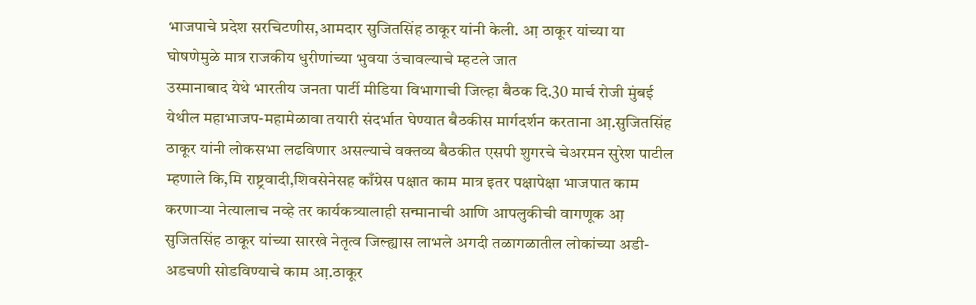भाजपाचे प्रदेश सरचिटणीस,आमदार सुजितसिंह ठाकूर यांनी केली. आ़ ठाकूर यांच्या या घोषणेमुळे मात्र राजकीय धुरीणांच्या भुवया उंचावल्याचे म्हटले जात
उस्मानाबाद येथे भारतीय जनता पार्टी मीडिया विभागाची जिल्हा बैठक दि.30 मार्च रोजी मुंबई येथील महाभाजप-महामेळावा तयारी संदर्भात घेण्यात बैठकीस मार्गदर्शन करताना आ़.सुजितसिंह ठाकूर यांनी लोकसभा लढविणार असल्याचे वक्तव्य बैठकीत एसपी शुगरचे चेअरमन सुरेश पाटील म्हणाले कि,मि राष्ट्रवादी,शिवसेनेसह काँग्रेस पक्षात काम मात्र इतर पक्षापेक्षा भाजपात काम करणाऱ्या नेत्यालाच नव्हे तर कार्यकत्र्यालाही सन्मानाची आणि आपलुकीची वागणूक आ़ सुजितसिंह ठाकूर यांच्या सारखे नेतृत्व जिल्ह्यास लाभले अगदी तळागळातील लोकांच्या अडी-अडचणी सोडविण्याचे काम आ़.ठाकूर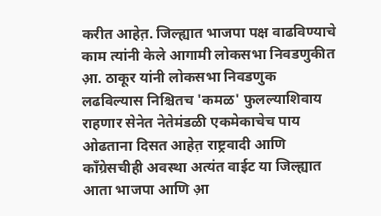करीत आहेत़. जिल्ह्यात भाजपा पक्ष वाढविण्याचे काम त्यांनी केले आगामी लोकसभा निवडणुकीत आ़. ठाकूर यांनी लोकसभा निवडणुक लढविल्यास निश्चितच 'कमळ' फुलल्याशिवाय राहणार सेनेत नेतेमंडळी एकमेकाचेच पाय ओढताना दिसत आहेत़ राष्ट्रवादी आणि काँग्रेसचीही अवस्था अत्यंत वाईट या जिल्ह्यात आता भाजपा आणि आ़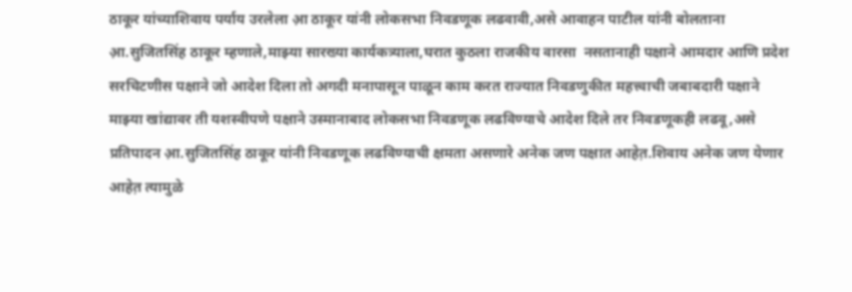ठाकूर यांच्याशिवाय पर्याय उरलेला आ़ ठाकूर यांनी लोकसभा निवडणूक लढवावी,असे आवाहन पाटील यांनी बोलताना आ़.सुजितसिंह ठाकूर म्हणाले,माझ्या सारख्या कार्यकत्र्याला,घरात कुठला राजकीय वारसा  नसतानाही पक्षाने आमदार आणि प्रदेश सरचिटणीस पक्षाने जो आदेश दिला तो अगदी मनापासून पाळून काम करत राज्यात निवडणुकीत महत्त्वाची जबाबदारी पक्षाने माझ्या खांद्यावर ती यशस्वीपणे पक्षाने उस्मानाबाद लोकसभा निवडणूक लढविण्याचे आदेश दिले तर निवडणूकही लढवू,असे प्रतिपादन आ़.सुजितसिंह ठाकूर यांनी निवडणूक लढविण्याची क्षमता असणारे अनेक जण पक्षात आहेत़.शिवाय अनेक जण येणार आहेत़ त्यामुळे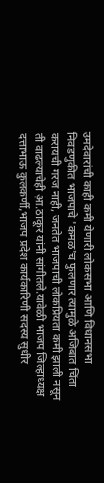उमदेवारांची काही कमी येणारी लोकसभा आणि विधानसभा निवडणुकीत भाजपाचे 'कमळ'च फुलणार त्यामुळे अजिबात चिंता करायची गरज नाही, जनतेत भाजपाची लोकप्रियता कमी झाली नसून ती वाढल्याचेही आ़.ठाकूर यांनी सांगीतले.यावेळी भाजप जिल्हाध्यक्ष दत्ताभाऊ कुलकर्णी,भाजप प्रदेश कार्यकारिणी सदस्य सुधीर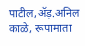पाटील,ॲड़.अनिल काळे, रूपामाता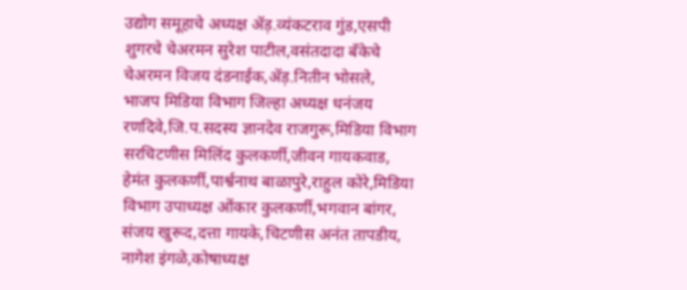उद्योग समूहाचे अध्यक्ष ॲड़.व्यंकटराव गुंड,एसपी शुगरचे चेअरमन सुरेश पाटील,वसंतदादा बँकेचे चेअरमन विजय दंडनाईक,ॲड़.नितीन भोसले,
भाजप मिडिया विभाग जिल्हा अध्यक्ष धनंजय रणदिवे,जि.प.सदस्य ज्ञानदेव राजगुरू,मिडिया विभाग सरचिटणीस मिलिंद कुलकर्णी,जीवन गायकवाड, हेमंत कुलकर्णी,पार्श्वनाथ बाळापुरे,राहुल कोरे,मिडिया विभाग उपाध्यक्ष ओंकार कुलकर्णी,भगवान बांगर, संजय खुरूद,दत्ता गायके,चिटणीस अनंत तापडीय, नागेश इंगळे,कोषाध्यक्ष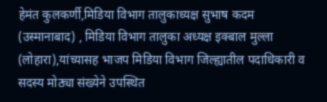हेमंत कुलकर्णी,मिडिया विभाग तालुकाध्यक्ष सुभाष कदम (उस्मानाबाद) , मिडिया विभाग तालुका अध्यक्ष इक्बाल मुल्ला (लोहारा),यांच्यासह भाजप मिडिया विभाग जिल्ह्यातील पदाधिकारी व सदस्य मोठ्या संख्येने उपस्थित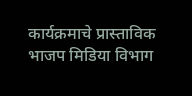कार्यक्रमाचे प्रास्ताविक भाजप मिडिया विभाग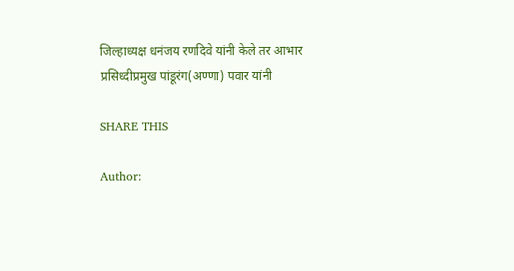जिल्हाध्यक्ष धनंजय रणदिवे यांनी केले तर आभार प्रसिध्दीप्रमुख पांडूरंग(अण्णा) पवार यांनी

SHARE THIS

Author: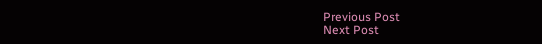Previous Post
Next Post